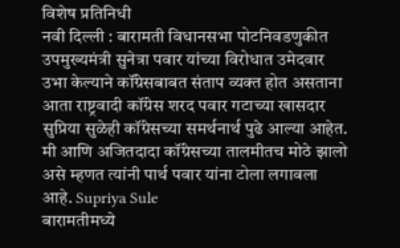विशेष प्रतिनिधी
नवी दिल्ली : बारामती विधानसभा पोटनिवडणुकीत उपमुख्यमंत्री सुनेत्रा पवार यांच्या विरोधात उमेदवार उभा केल्याने कॉंग्रेसबाबत संताप व्यक्त होत असताना आता राष्ट्रवादी कॉंग्रेस शरद पवार गटाच्या खासदार सुप्रिया सुळेही कॉंग्रेसच्या समर्थनार्थ पुढे आल्या आहेत. मी आणि अजितदादा कॉंग्रेसच्या तालमीतच मोठे झालो असे म्हणत त्यांनी पार्थ पवार यांना टोला लगावला आहे. Supriya Sule
बारामतीमध्ये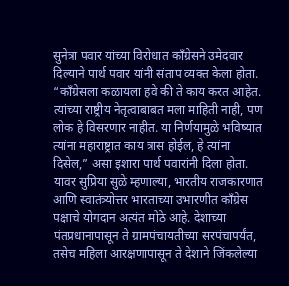सुनेत्रा पवार यांच्या विरोधात काँग्रेसने उमेदवार दिल्याने पार्थ पवार यांनी संताप व्यक्त केला होता. “काँग्रेसला कळायला हवे की ते काय करत आहेत. त्यांच्या राष्ट्रीय नेतृत्वाबाबत मला माहिती नाही, पण लोक हे विसरणार नाहीत. या निर्णयामुळे भविष्यात त्यांना महाराष्ट्रात काय त्रास होईल, हे त्यांना दिसेल,” असा इशारा पार्थ पवारांनी दिला होता.
यावर सुप्रिया सुळे म्हणाल्या, भारतीय राजकारणात आणि स्वातंत्र्योत्तर भारताच्या उभारणीत काँग्रेस पक्षाचे योगदान अत्यंत मोठे आहे. देशाच्या पंतप्रधानापासून ते ग्रामपंचायतीच्या सरपंचापर्यंत, तसेच महिला आरक्षणापासून ते देशाने जिंकलेल्या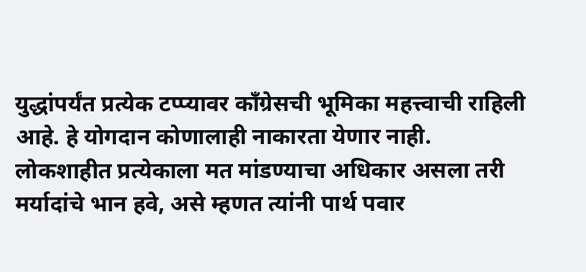युद्धांपर्यंत प्रत्येक टप्प्यावर काँग्रेसची भूमिका महत्त्वाची राहिली आहे. हे योगदान कोणालाही नाकारता येणार नाही. लोकशाहीत प्रत्येकाला मत मांडण्याचा अधिकार असला तरी मर्यादांचे भान हवे, असे म्हणत त्यांनी पार्थ पवार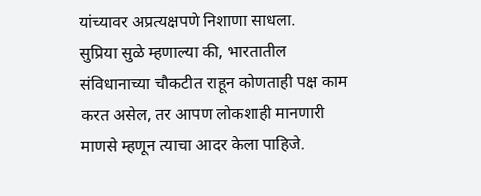यांच्यावर अप्रत्यक्षपणे निशाणा साधला.
सुप्रिया सुळे म्हणाल्या की, भारतातील संविधानाच्या चौकटीत राहून कोणताही पक्ष काम करत असेल, तर आपण लोकशाही मानणारी माणसे म्हणून त्याचा आदर केला पाहिजे.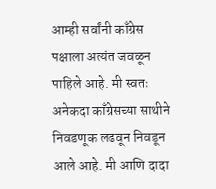आम्ही सर्वांनी काँग्रेस पक्षाला अत्यंत जवळून पाहिले आहे. मी स्वतः अनेकदा काँग्रेसच्या साथीने निवडणूक लढवून निवडून आले आहे. मी आणि दादा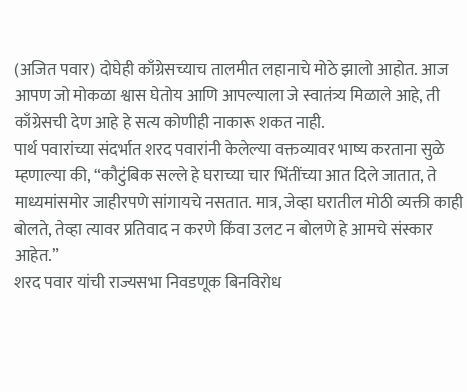(अजित पवार) दोघेही काँग्रेसच्याच तालमीत लहानाचे मोठे झालो आहोत. आज आपण जो मोकळा श्वास घेतोय आणि आपल्याला जे स्वातंत्र्य मिळाले आहे, ती काँग्रेसची देण आहे हे सत्य कोणीही नाकारू शकत नाही.
पार्थ पवारांच्या संदर्भात शरद पवारांनी केलेल्या वक्तव्यावर भाष्य करताना सुळे म्हणाल्या की, “कौटुंबिक सल्ले हे घराच्या चार भिंतींच्या आत दिले जातात, ते माध्यमांसमोर जाहीरपणे सांगायचे नसतात. मात्र, जेव्हा घरातील मोठी व्यक्ती काही बोलते, तेव्हा त्यावर प्रतिवाद न करणे किंवा उलट न बोलणे हे आमचे संस्कार आहेत.”
शरद पवार यांची राज्यसभा निवडणूक बिनविरोध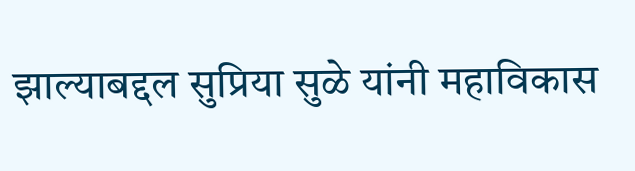झाल्याबद्दल सुप्रिया सुळे यांनी महाविकास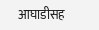आघाडीसह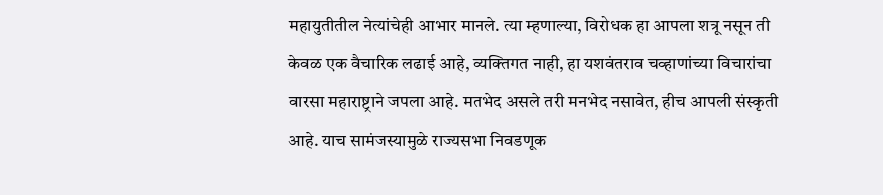महायुतीतील नेत्यांचेही आभार मानले. त्या म्हणाल्या, विरोधक हा आपला शत्रू नसून ती केवळ एक वैचारिक लढाई आहे, व्यक्तिगत नाही, हा यशवंतराव चव्हाणांच्या विचारांचा वारसा महाराष्ट्राने जपला आहे. मतभेद असले तरी मनभेद नसावेत, हीच आपली संस्कृती आहे. याच सामंजस्यामुळे राज्यसभा निवडणूक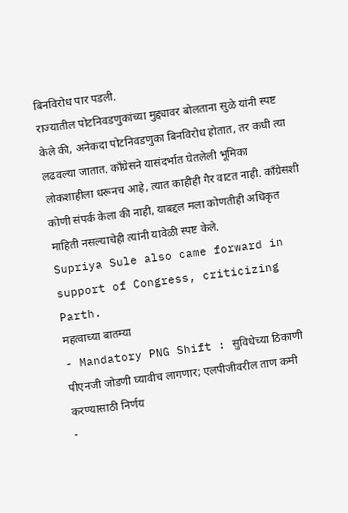बिनविरोध पार पडली.
राज्यातील पोटनिवडणुकांच्या मुद्द्यावर बोलताना सुळे यांनी स्पष्ट केले की, अनेकदा पोटनिवडणुका बिनविरोध होतात, तर कधी त्या लढवल्या जातात. काँग्रेसने यासंदर्भात घेतलेली भूमिका लोकशाहीला धरूनच आहे, त्यात काहीही गैर वाटत नाही. काँग्रेसशी कोणी संपर्क केला की नाही, याबद्दल मला कोणतीही अधिकृत माहिती नसल्याचेही त्यांनी यावेळी स्पष्ट केले.
Supriya Sule also came forward in support of Congress, criticizing Parth.
महत्वाच्या बातम्या
- Mandatory PNG Shift : सुविधेच्या ठिकाणी पीएनजी जोडणी घ्यावीच लागणार; एलपीजीवरील ताण कमी करण्यासाठी निर्णय
-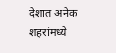देशात अनेक शहरांमध्ये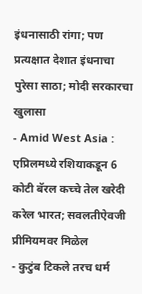इंधनासाठी रांगा; पण प्रत्यक्षात देशात इंधनाचा पुरेसा साठा; मोदी सरकारचा खुलासा
- Amid West Asia : एप्रिलमध्ये रशियाकडून 6 कोटी बॅरल कच्चे तेल खरेदी करेल भारत; सवलतीऐवजी प्रीमियमवर मिळेल
- कुटुंब टिकले तरच धर्म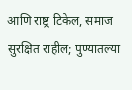आणि राष्ट्र टिकेल, समाज सुरक्षित राहील; पुण्यातल्या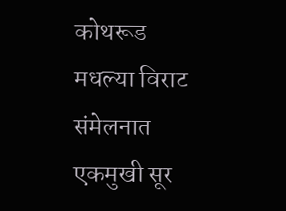कोथरूड मधल्या विराट संमेलनात एकमुखी सूर